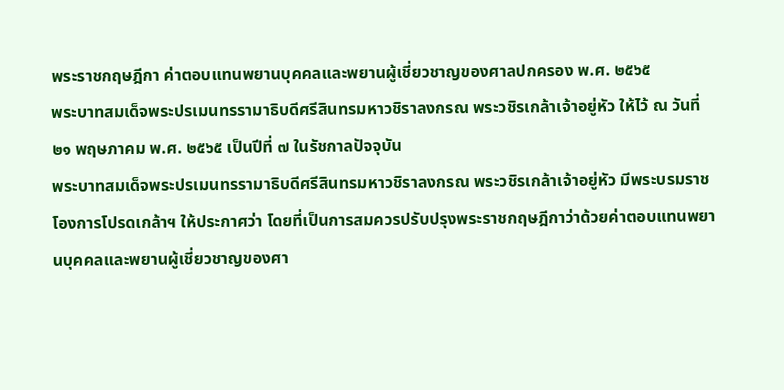พระราชกฤษฎีกา ค่าตอบแทนพยานบุคคลและพยานผู้เชี่ยวชาญของศาลปกครอง พ.ศ. ๒๕๖๕
พระบาทสมเด็จพระปรเมนทรรามาธิบดีศรีสินทรมหาวชิราลงกรณ พระวชิรเกล้าเจ้าอยู่หัว ให้ไว้ ณ วันที่ ๒๑ พฤษภาคม พ.ศ. ๒๕๖๕ เป็นปีที่ ๗ ในรัชกาลปัจจุบัน
พระบาทสมเด็จพระปรเมนทรรามาธิบดีศรีสินทรมหาวชิราลงกรณ พระวชิรเกล้าเจ้าอยู่หัว มีพระบรมราชโองการโปรดเกล้าฯ ให้ประกาศว่า โดยที่เป็นการสมควรปรับปรุงพระราชกฤษฎีกาว่าด้วยค่าตอบแทนพยานบุคคลและพยานผู้เชี่ยวชาญของศา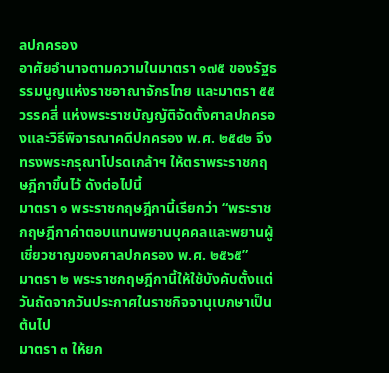ลปกครอง
อาศัยอำนาจตามความในมาตรา ๑๗๕ ของรัฐธรรมนูญแห่งราชอาณาจักรไทย และมาตรา ๕๕ วรรคสี่ แห่งพระราชบัญญัติจัดตั้งศาลปกครองและวิธีพิจารณาคดีปกครอง พ.ศ. ๒๕๔๒ จึงทรงพระกรุณาโปรดเกล้าฯ ให้ตราพระราชกฤษฎีกาขึ้นไว้ ดังต่อไปนี้
มาตรา ๑ พระราชกฤษฎีกานี้เรียกว่า “พระราชกฤษฎีกาค่าตอบแทนพยานบุคคลและพยานผู้เชี่ยวชาญของศาลปกครอง พ.ศ. ๒๕๖๕”
มาตรา ๒ พระราชกฤษฎีกานี้ให้ใช้บังคับตั้งแต่วันถัดจากวันประกาศในราชกิจจานุเบกษาเป็นต้นไป
มาตรา ๓ ให้ยก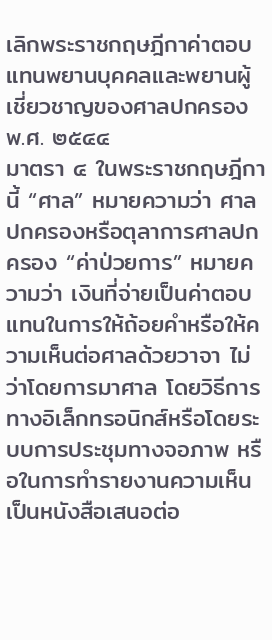เลิกพระราชกฤษฎีกาค่าตอบแทนพยานบุคคลและพยานผู้เชี่ยวชาญของศาลปกครอง พ.ศ. ๒๕๔๔
มาตรา ๔ ในพระราชกฤษฎีกานี้ “ศาล” หมายความว่า ศาลปกครองหรือตุลาการศาลปกครอง “ค่าป่วยการ” หมายความว่า เงินที่จ่ายเป็นค่าตอบแทนในการให้ถ้อยคำหรือให้ความเห็นต่อศาลด้วยวาจา ไม่ว่าโดยการมาศาล โดยวิธีการทางอิเล็กทรอนิกส์หรือโดยระบบการประชุมทางจอภาพ หรือในการทำรายงานความเห็นเป็นหนังสือเสนอต่อ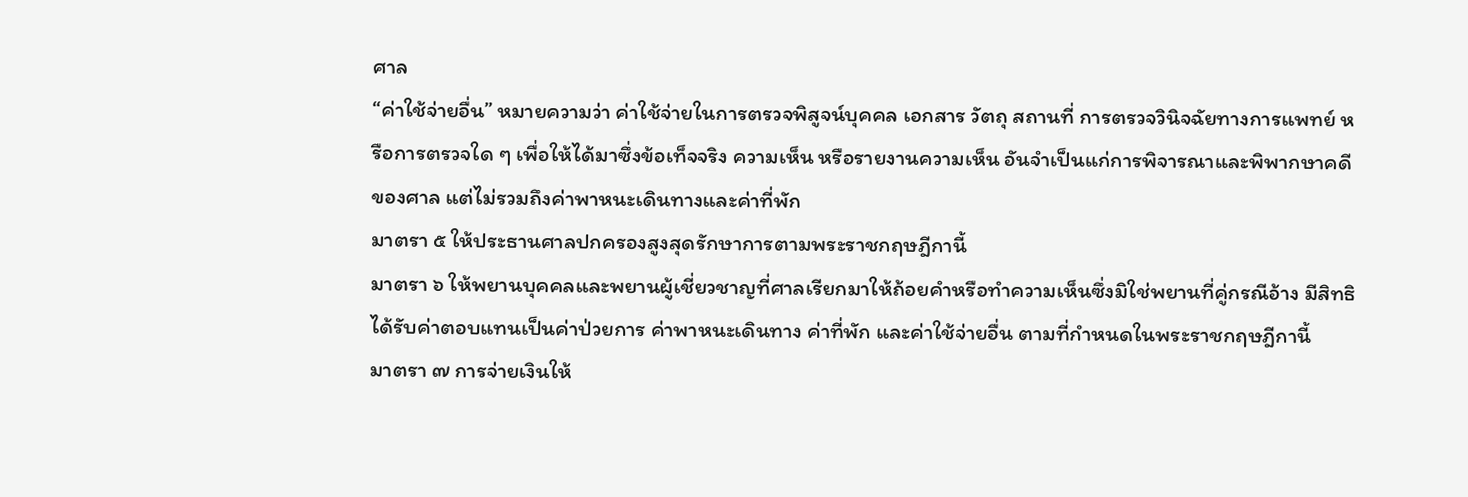ศาล
“ค่าใช้จ่ายอื่น” หมายความว่า ค่าใช้จ่ายในการตรวจพิสูจน์บุคคล เอกสาร วัตถุ สถานที่ การตรวจวินิจฉัยทางการแพทย์ หรือการตรวจใด ๆ เพื่อให้ได้มาซึ่งข้อเท็จจริง ความเห็น หรือรายงานความเห็น อันจำเป็นแก่การพิจารณาและพิพากษาคดีของศาล แต่ไม่รวมถึงค่าพาหนะเดินทางและค่าที่พัก
มาตรา ๕ ให้ประธานศาลปกครองสูงสุดรักษาการตามพระราชกฤษฎีกานี้
มาตรา ๖ ให้พยานบุคคลและพยานผู้เชี่ยวชาญที่ศาลเรียกมาให้ถ้อยคำหรือทำความเห็นซึ่งมิใช่พยานที่คู่กรณีอ้าง มีสิทธิได้รับค่าตอบแทนเป็นค่าป่วยการ ค่าพาหนะเดินทาง ค่าที่พัก และค่าใช้จ่ายอื่น ตามที่กำหนดในพระราชกฤษฎีกานี้
มาตรา ๗ การจ่ายเงินให้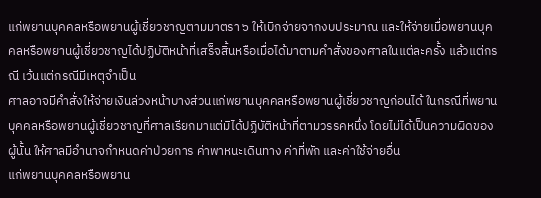แก่พยานบุคคลหรือพยานผู้เชี่ยวชาญตามมาตรา ๖ ให้เบิกจ่ายจากงบประมาณ และให้จ่ายเมื่อพยานบุคคลหรือพยานผู้เชี่ยวชาญได้ปฏิบัติหน้าที่เสร็จสิ้นหรือเมื่อได้มาตามคำสั่งของศาลในแต่ละครั้ง แล้วแต่กรณี เว้นแต่กรณีมีเหตุจำเป็น
ศาลอาจมีคำสั่งให้จ่ายเงินล่วงหน้าบางส่วนแก่พยานบุคคลหรือพยานผู้เชี่ยวชาญก่อนได้ ในกรณีที่พยานบุคคลหรือพยานผู้เชี่ยวชาญที่ศาลเรียกมาแต่มิได้ปฏิบัติหน้าที่ตามวรรคหนึ่ง โดยไม่ได้เป็นความผิดของผู้นั้น ให้ศาลมีอำนาจกำหนดค่าป่วยการ ค่าพาหนะเดินทาง ค่าที่พัก และค่าใช้จ่ายอื่น
แก่พยานบุคคลหรือพยาน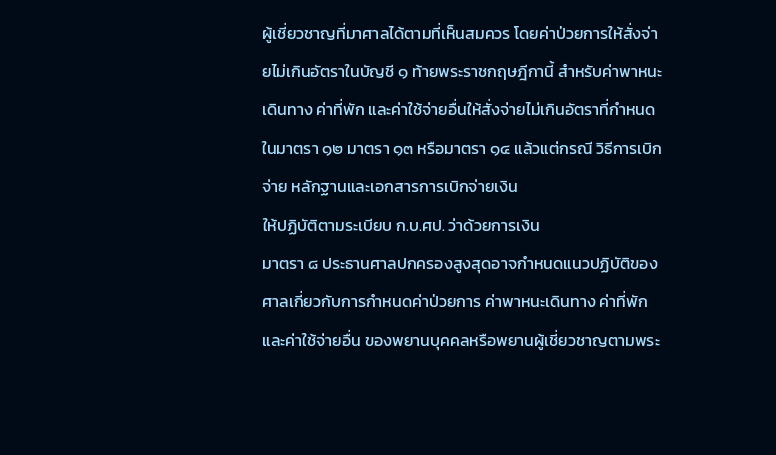ผู้เชี่ยวชาญที่มาศาลได้ตามที่เห็นสมควร โดยค่าป่วยการให้สั่งจ่ายไม่เกินอัตราในบัญชี ๑ ท้ายพระราชกฤษฎีกานี้ สำหรับค่าพาหนะเดินทาง ค่าที่พัก และค่าใช้จ่ายอื่นให้สั่งจ่ายไม่เกินอัตราที่กำหนดในมาตรา ๑๒ มาตรา ๑๓ หรือมาตรา ๑๔ แล้วแต่กรณี วิธีการเบิกจ่าย หลักฐานและเอกสารการเบิกจ่ายเงิน
ให้ปฏิบัติตามระเบียบ ก.บ.ศป. ว่าด้วยการเงิน
มาตรา ๘ ประธานศาลปกครองสูงสุดอาจกำหนดแนวปฏิบัติของศาลเกี่ยวกับการกำหนดค่าป่วยการ ค่าพาหนะเดินทาง ค่าที่พัก และค่าใช้จ่ายอื่น ของพยานบุคคลหรือพยานผู้เชี่ยวชาญตามพระ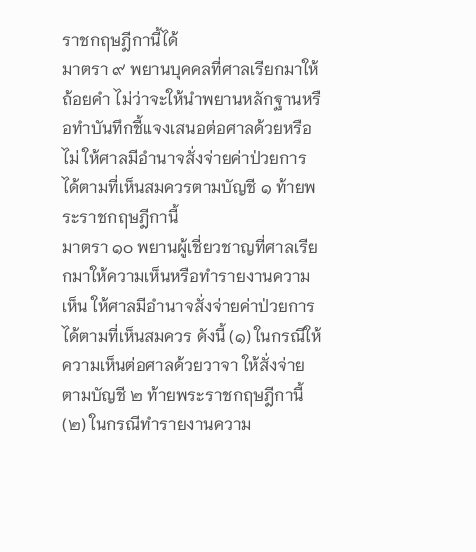ราชกฤษฎีกานี้ได้
มาตรา ๙ พยานบุคคลที่ศาลเรียกมาให้ถ้อยคำ ไม่ว่าจะให้นำพยานหลักฐานหรือทำบันทึกชี้แจงเสนอต่อศาลด้วยหรือไม่ ให้ศาลมีอำนาจสั่งจ่ายค่าป่วยการได้ตามที่เห็นสมควรตามบัญชี ๑ ท้ายพระราชกฤษฎีกานี้
มาตรา ๑๐ พยานผู้เชี่ยวชาญที่ศาลเรียกมาให้ความเห็นหรือทำรายงานความเห็น ให้ศาลมีอำนาจสั่งจ่ายค่าป่วยการได้ตามที่เห็นสมควร ดังนี้ (๑) ในกรณีให้ความเห็นต่อศาลด้วยวาจา ให้สั่งจ่ายตามบัญชี ๒ ท้ายพระราชกฤษฎีกานี้ (๒) ในกรณีทำรายงานความ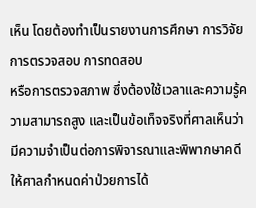เห็น โดยต้องทำเป็นรายงานการศึกษา การวิจัย การตรวจสอบ การทดสอบ
หรือการตรวจสภาพ ซึ่งต้องใช้เวลาและความรู้ความสามารถสูง และเป็นข้อเท็จจริงที่ศาลเห็นว่ามีความจำเป็นต่อการพิจารณาและพิพากษาคดี ให้ศาลกำหนดค่าป่วยการได้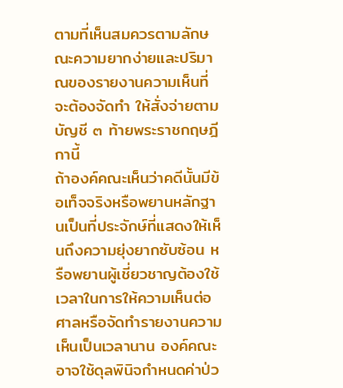ตามที่เห็นสมควรตามลักษณะความยากง่ายและปริมาณของรายงานความเห็นที่จะต้องจัดทำ ให้สั่งจ่ายตามบัญชี ๓ ท้ายพระราชกฤษฎีกานี้
ถ้าองค์คณะเห็นว่าคดีนั้นมีข้อเท็จจริงหรือพยานหลักฐานเป็นที่ประจักษ์ที่แสดงให้เห็นถึงความยุ่งยากซับซ้อน หรือพยานผู้เชี่ยวชาญต้องใช้เวลาในการให้ความเห็นต่อศาลหรือจัดทำรายงานความเห็นเป็นเวลานาน องค์คณะอาจใช้ดุลพินิจกำหนดค่าป่ว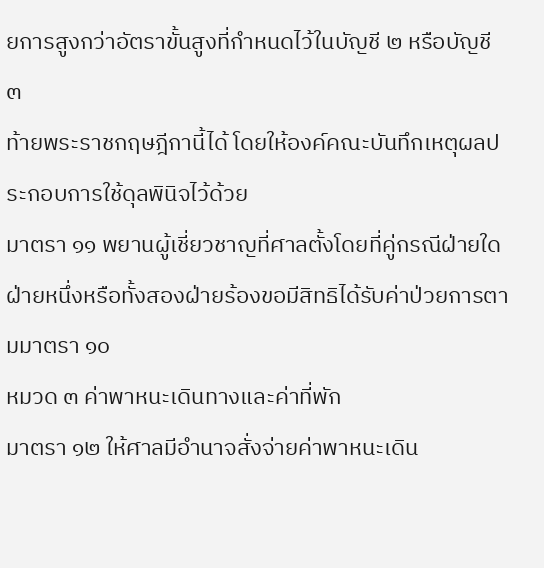ยการสูงกว่าอัตราขั้นสูงที่กำหนดไว้ในบัญชี ๒ หรือบัญชี ๓
ท้ายพระราชกฤษฎีกานี้ได้ โดยให้องค์คณะบันทึกเหตุผลประกอบการใช้ดุลพินิจไว้ด้วย
มาตรา ๑๑ พยานผู้เชี่ยวชาญที่ศาลตั้งโดยที่คู่กรณีฝ่ายใดฝ่ายหนึ่งหรือทั้งสองฝ่ายร้องขอมีสิทธิได้รับค่าป่วยการตามมาตรา ๑๐
หมวด ๓ ค่าพาหนะเดินทางและค่าที่พัก
มาตรา ๑๒ ให้ศาลมีอำนาจสั่งจ่ายค่าพาหนะเดิน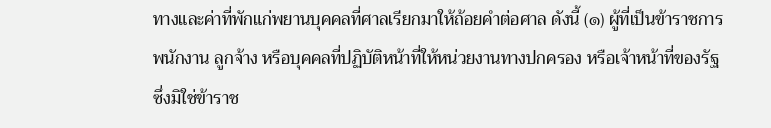ทางและค่าที่พักแก่พยานบุคคลที่ศาลเรียกมาให้ถ้อยคำต่อศาล ดังนี้ (๑) ผู้ที่เป็นข้าราชการ พนักงาน ลูกจ้าง หรือบุคคลที่ปฏิบัติหน้าที่ให้หน่วยงานทางปกครอง หรือเจ้าหน้าที่ของรัฐ ซึ่งมิใช่ข้าราช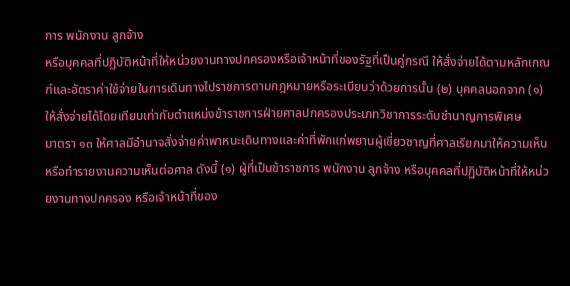การ พนักงาน ลูกจ้าง
หรือบุคคลที่ปฏิบัติหน้าที่ให้หน่วยงานทางปกครองหรือเจ้าหน้าที่ของรัฐที่เป็นคู่กรณี ให้สั่งจ่ายได้ตามหลักเกณฑ์และอัตราค่าใช้จ่ายในการเดินทางไปราชการตามกฎหมายหรือระเบียบว่าด้วยการนั้น (๒) บุคคลนอกจาก (๑) ให้สั่งจ่ายได้โดยเทียบเท่ากับตำแหน่งข้าราชการฝ่ายศาลปกครองประเภทวิชาการระดับชำนาญการพิเศษ
มาตรา ๑๓ ให้ศาลมีอำนาจสั่งจ่ายค่าพาหนะเดินทางและค่าที่พักแก่พยานผู้เชี่ยวชาญที่ศาลเรียกมาให้ความเห็นหรือทำรายงานความเห็นต่อศาล ดังนี้ (๑) ผู้ที่เป็นข้าราชการ พนักงาน ลูกจ้าง หรือบุคคลที่ปฏิบัติหน้าที่ให้หน่วยงานทางปกครอง หรือเจ้าหน้าที่ของ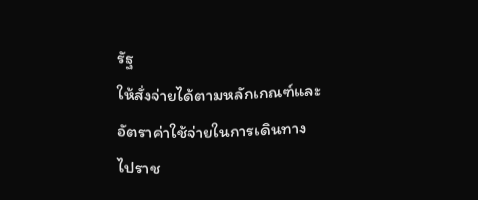รัฐ
ให้สั่งจ่ายได้ตามหลักเกณฑ์และอัตราค่าใช้จ่ายในการเดินทางไปราช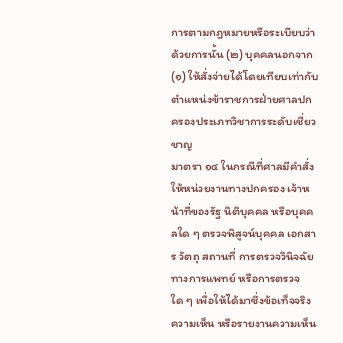การตามกฎหมายหรือระเบียบว่าด้วยการนั้น (๒) บุคคลนอกจาก (๑) ให้สั่งจ่ายได้โดยเทียบเท่ากับตำแหน่งข้าราชการฝ่ายศาลปกครองประเภทวิชาการระดับเชี่ยวชาญ
มาตรา ๑๔ ในกรณีที่ศาลมีคำสั่งให้หน่วยงานทางปกครอง เจ้าหน้าที่ของรัฐ นิติบุคคล หรือบุคคลใด ๆ ตรวจพิสูจน์บุคคล เอกสาร วัตถุ สถานที่ การตรวจวินิจฉัยทางการแพทย์ หรือการตรวจใด ๆ เพื่อให้ได้มาซึ่งข้อเท็จจริง ความเห็น หรือรายงานความเห็น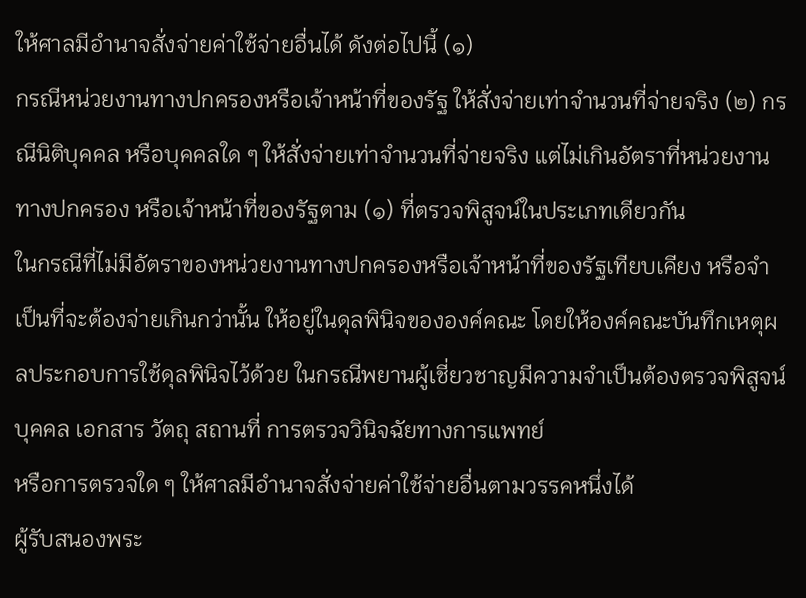ให้ศาลมีอำนาจสั่งจ่ายค่าใช้จ่ายอื่นได้ ดังต่อไปนี้ (๑)
กรณีหน่วยงานทางปกครองหรือเจ้าหน้าที่ของรัฐ ให้สั่งจ่ายเท่าจำนวนที่จ่ายจริง (๒) กรณีนิติบุคคล หรือบุคคลใด ๆ ให้สั่งจ่ายเท่าจำนวนที่จ่ายจริง แต่ไม่เกินอัตราที่หน่วยงานทางปกครอง หรือเจ้าหน้าที่ของรัฐตาม (๑) ที่ตรวจพิสูจน์ในประเภทเดียวกัน
ในกรณีที่ไม่มีอัตราของหน่วยงานทางปกครองหรือเจ้าหน้าที่ของรัฐเทียบเคียง หรือจำเป็นที่จะต้องจ่ายเกินกว่านั้น ให้อยู่ในดุลพินิจขององค์คณะ โดยให้องค์คณะบันทึกเหตุผลประกอบการใช้ดุลพินิจไว้ด้วย ในกรณีพยานผู้เชี่ยวชาญมีความจำเป็นต้องตรวจพิสูจน์บุคคล เอกสาร วัตถุ สถานที่ การตรวจวินิจฉัยทางการแพทย์
หรือการตรวจใด ๆ ให้ศาลมีอำนาจสั่งจ่ายค่าใช้จ่ายอื่นตามวรรคหนึ่งได้
ผู้รับสนองพระ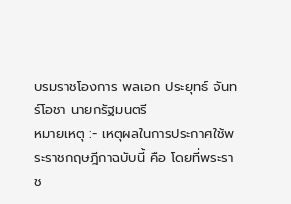บรมราชโองการ พลเอก ประยุทธ์ จันทร์โอชา นายกรัฐมนตรี
หมายเหตุ :- เหตุผลในการประกาศใช้พระราชกฤษฎีกาฉบับนี้ คือ โดยที่พระราช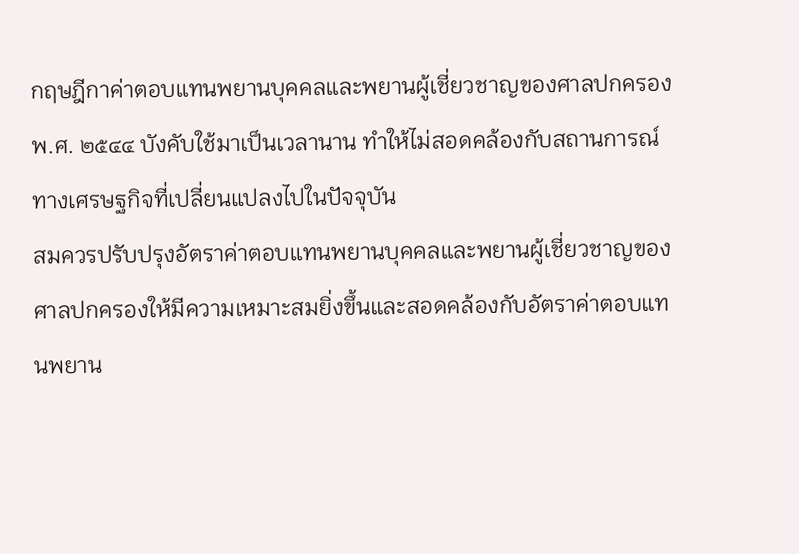กฤษฎีกาค่าตอบแทนพยานบุคคลและพยานผู้เชี่ยวชาญของศาลปกครอง พ.ศ. ๒๕๔๔ บังคับใช้มาเป็นเวลานาน ทำให้ไม่สอดคล้องกับสถานการณ์ทางเศรษฐกิจที่เปลี่ยนแปลงไปในปัจจุบัน
สมควรปรับปรุงอัตราค่าตอบแทนพยานบุคคลและพยานผู้เชี่ยวชาญของศาลปกครองให้มีความเหมาะสมยิ่งขึ้นและสอดคล้องกับอัตราค่าตอบแทนพยาน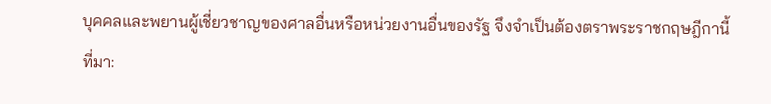บุคคลและพยานผู้เชี่ยวชาญของศาลอื่นหรือหน่วยงานอื่นของรัฐ จึงจำเป็นต้องตราพระราชกฤษฎีกานี้
ที่มา: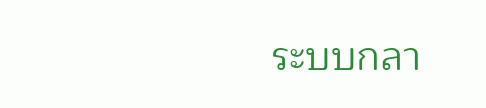ระบบกลา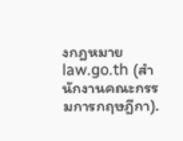งกฎหมาย law.go.th (สำนักงานคณะกรรมการกฤษฎีกา).